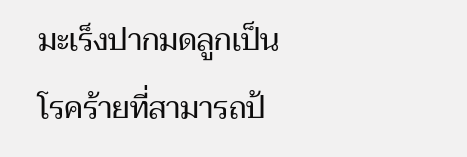มะเร็งปากมดลูกเป็นโรคร้ายที่สามารถป้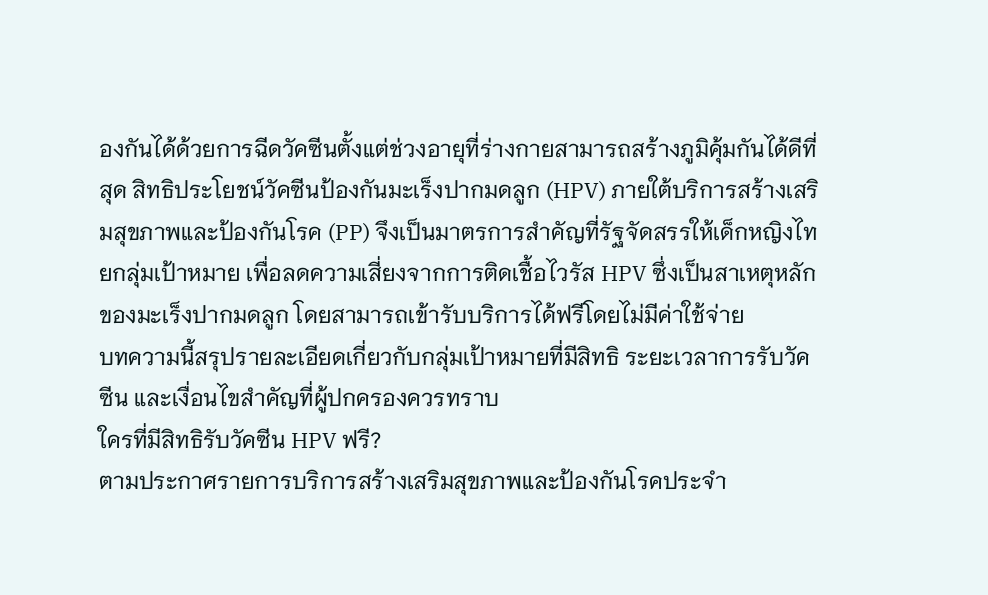องกันได้ด้วยการฉีดวัคซีนตั้งแต่ช่วงอายุที่ร่างกายสามารถสร้างภูมิคุ้มกันได้ดีที่สุด สิทธิประโยชน์วัคซีนป้องกันมะเร็งปากมดลูก (HPV) ภายใต้บริการสร้างเสริมสุขภาพและป้องกันโรค (PP) จึงเป็นมาตรการสำคัญที่รัฐจัดสรรให้เด็กหญิงไทยกลุ่มเป้าหมาย เพื่อลดความเสี่ยงจากการติดเชื้อไวรัส HPV ซึ่งเป็นสาเหตุหลักของมะเร็งปากมดลูก โดยสามารถเข้ารับบริการได้ฟรีโดยไม่มีค่าใช้จ่าย
บทความนี้สรุปรายละเอียดเกี่ยวกับกลุ่มเป้าหมายที่มีสิทธิ ระยะเวลาการรับวัคซีน และเงื่อนไขสำคัญที่ผู้ปกครองควรทราบ
ใครที่มีสิทธิรับวัคซีน HPV ฟรี?
ตามประกาศรายการบริการสร้างเสริมสุขภาพและป้องกันโรคประจำ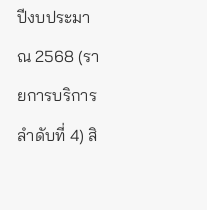ปีงบประมาณ 2568 (รายการบริการลำดับที่ 4) สิ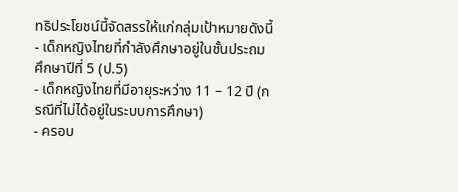ทธิประโยชน์นี้จัดสรรให้แก่กลุ่มเป้าหมายดังนี้
- เด็กหญิงไทยที่กำลังศึกษาอยู่ในชั้นประถมศึกษาปีที่ 5 (ป.5)
- เด็กหญิงไทยที่มีอายุระหว่าง 11 – 12 ปี (กรณีที่ไม่ได้อยู่ในระบบการศึกษา)
- ครอบ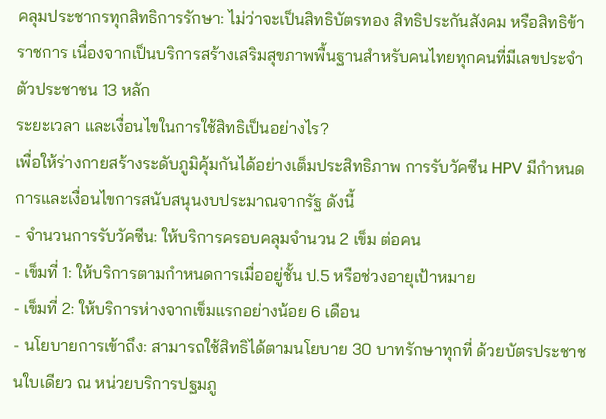คลุมประชากรทุกสิทธิการรักษา: ไม่ว่าจะเป็นสิทธิบัตรทอง สิทธิประกันสังคม หรือสิทธิข้าราชการ เนื่องจากเป็นบริการสร้างเสริมสุขภาพพื้นฐานสำหรับคนไทยทุกคนที่มีเลขประจำตัวประชาชน 13 หลัก
ระยะเวลา และเงื่อนไขในการใช้สิทธิเป็นอย่างไร?
เพื่อให้ร่างกายสร้างระดับภูมิคุ้มกันได้อย่างเต็มประสิทธิภาพ การรับวัคซีน HPV มีกำหนดการและเงื่อนไขการสนับสนุนงบประมาณจากรัฐ ดังนี้
- จำนวนการรับวัคซีน: ให้บริการครอบคลุมจำนวน 2 เข็ม ต่อคน
- เข็มที่ 1: ให้บริการตามกำหนดการเมื่ออยู่ชั้น ป.5 หรือช่วงอายุเป้าหมาย
- เข็มที่ 2: ให้บริการห่างจากเข็มแรกอย่างน้อย 6 เดือน
- นโยบายการเข้าถึง: สามารถใช้สิทธิได้ตามนโยบาย 30 บาทรักษาทุกที่ ด้วยบัตรประชาชนใบเดียว ณ หน่วยบริการปฐมภู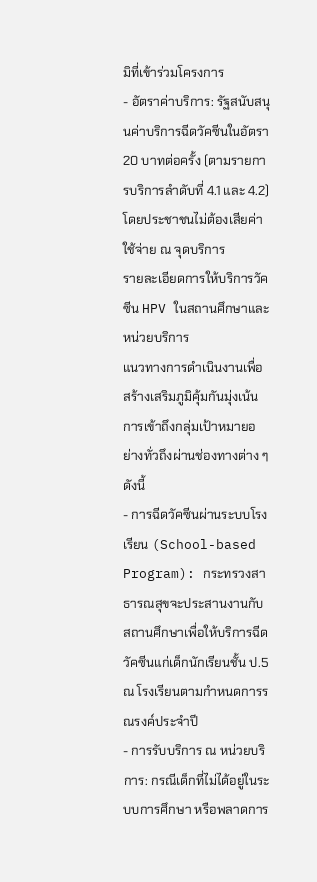มิที่เข้าร่วมโครงการ
- อัตราค่าบริการ: รัฐสนับสนุนค่าบริการฉีดวัคซีนในอัตรา 20 บาทต่อครั้ง (ตามรายการบริการลำดับที่ 4.1 และ 4.2) โดยประชาชนไม่ต้องเสียค่าใช้จ่าย ณ จุดบริการ
รายละเอียดการให้บริการวัคซีน HPV ในสถานศึกษาและหน่วยบริการ
แนวทางการดำเนินงานเพื่อสร้างเสริมภูมิคุ้มกันมุ่งเน้นการเข้าถึงกลุ่มเป้าหมายอย่างทั่วถึงผ่านช่องทางต่าง ๆ ดังนี้
- การฉีดวัคซีนผ่านระบบโรงเรียน (School-based Program): กระทรวงสาธารณสุขจะประสานงานกับสถานศึกษาเพื่อให้บริการฉีดวัคซีนแก่เด็กนักเรียนชั้น ป.5 ณ โรงเรียนตามกำหนดการรณรงค์ประจำปี
- การรับบริการ ณ หน่วยบริการ: กรณีเด็กที่ไม่ได้อยู่ในระบบการศึกษา หรือพลาดการ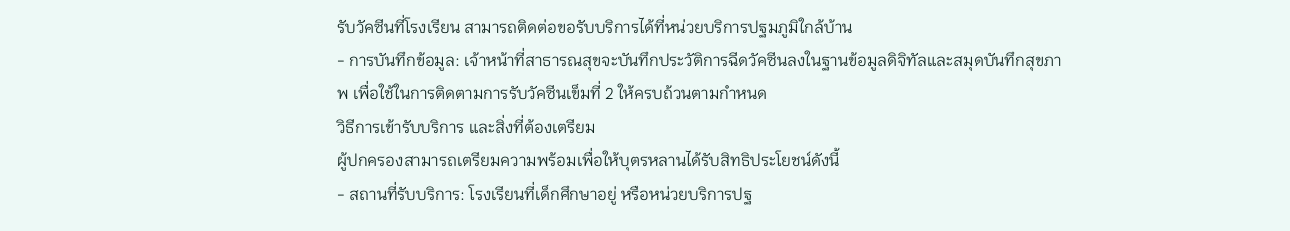รับวัคซีนที่โรงเรียน สามารถติดต่อขอรับบริการได้ที่หน่วยบริการปฐมภูมิใกล้บ้าน
- การบันทึกข้อมูล: เจ้าหน้าที่สาธารณสุขจะบันทึกประวัติการฉีดวัคซีนลงในฐานข้อมูลดิจิทัลและสมุดบันทึกสุขภาพ เพื่อใช้ในการติดตามการรับวัคซีนเข็มที่ 2 ให้ครบถ้วนตามกำหนด
วิธีการเข้ารับบริการ และสิ่งที่ต้องเตรียม
ผู้ปกครองสามารถเตรียมความพร้อมเพื่อให้บุตรหลานได้รับสิทธิประโยชน์ดังนี้
- สถานที่รับบริการ: โรงเรียนที่เด็กศึกษาอยู่ หรือหน่วยบริการปฐ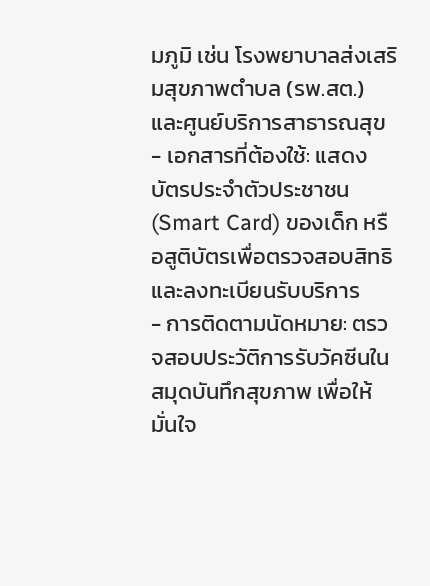มภูมิ เช่น โรงพยาบาลส่งเสริมสุขภาพตำบล (รพ.สต.) และศูนย์บริการสาธารณสุข
- เอกสารที่ต้องใช้: แสดง บัตรประจำตัวประชาชน (Smart Card) ของเด็ก หรือสูติบัตรเพื่อตรวจสอบสิทธิและลงทะเบียนรับบริการ
- การติดตามนัดหมาย: ตรวจสอบประวัติการรับวัคซีนในสมุดบันทึกสุขภาพ เพื่อให้มั่นใจ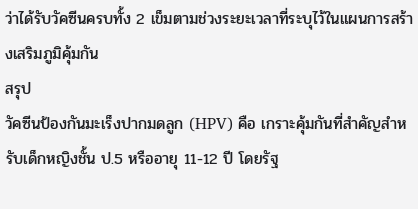ว่าได้รับวัคซีนครบทั้ง 2 เข็มตามช่วงระยะเวลาที่ระบุไว้ในแผนการสร้างเสริมภูมิคุ้มกัน
สรุป
วัคซีนป้องกันมะเร็งปากมดลูก (HPV) คือ เกราะคุ้มกันที่สำคัญสำหรับเด็กหญิงชั้น ป.5 หรืออายุ 11-12 ปี โดยรัฐ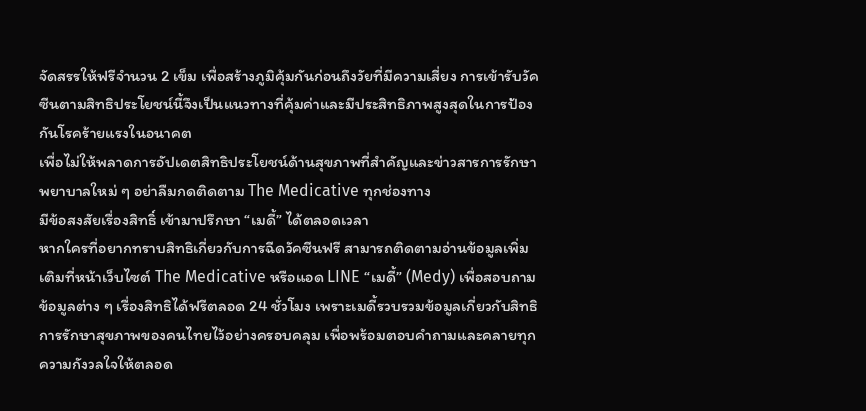จัดสรรให้ฟรีจำนวน 2 เข็ม เพื่อสร้างภูมิคุ้มกันก่อนถึงวัยที่มีความเสี่ยง การเข้ารับวัคซีนตามสิทธิประโยชน์นี้จึงเป็นแนวทางที่คุ้มค่าและมีประสิทธิภาพสูงสุดในการป้องกันโรคร้ายแรงในอนาคต
เพื่อไม่ให้พลาดการอัปเดตสิทธิประโยชน์ด้านสุขภาพที่สำคัญและข่าวสารการรักษาพยาบาลใหม่ ๆ อย่าลืมกดติดตาม The Medicative ทุกช่องทาง
มีข้อสงสัยเรื่องสิทธิ์ เข้ามาปรึกษา “เมดี้” ได้ตลอดเวลา
หากใครที่อยากทราบสิทธิเกี่ยวกับการฉีดวัคซีนฟรี สามารถติดตามอ่านข้อมูลเพิ่มเติมที่หน้าเว็บไซต์ The Medicative หรือแอด LINE “เมดี้” (Medy) เพื่อสอบถามข้อมูลต่าง ๆ เรื่องสิทธิได้ฟรีตลอด 24 ชั่วโมง เพราะเมดี้รวบรวมข้อมูลเกี่ยวกับสิทธิการรักษาสุขภาพของคนไทยไว้อย่างครอบคลุม เพื่อพร้อมตอบคำถามและคลายทุกความกังวลใจให้ตลอด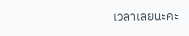เวลาเลยนะคะ